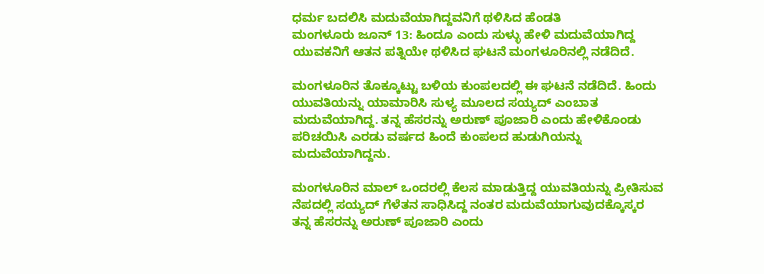ಧರ್ಮ ಬದಲಿಸಿ ಮದುವೆಯಾಗಿದ್ದವನಿಗೆ ಥಳಿಸಿದ ಹೆಂಡತಿ
ಮಂಗಳೂರು ಜೂನ್ 13: ಹಿಂದೂ ಎಂದು ಸುಳ್ಳು ಹೇಳಿ ಮದುವೆಯಾಗಿದ್ದ ಯುವಕನಿಗೆ ಆತನ ಪತ್ನಿಯೇ ಥಳಿಸಿದ ಘಟನೆ ಮಂಗಳೂರಿನಲ್ಲಿ ನಡೆದಿದೆ.

ಮಂಗಳೂರಿನ ತೊಕ್ಕೂಟ್ಟು ಬಳಿಯ ಕುಂಪಲದಲ್ಲಿ ಈ ಘಟನೆ ನಡೆದಿದೆ. ಹಿಂದು ಯುವತಿಯನ್ನು ಯಾಮಾರಿಸಿ ಸುಳ್ಯ ಮೂಲದ ಸಯ್ಯದ್ ಎಂಬಾತ ಮದುವೆಯಾಗಿದ್ದ. ತನ್ನ ಹೆಸರನ್ನು ಅರುಣ್ ಪೂಜಾರಿ ಎಂದು ಹೇಳಿಕೊಂಡು ಪರಿಚಯಿಸಿ ಎರಡು ವರ್ಷದ ಹಿಂದೆ ಕುಂಪಲದ ಹುಡುಗಿಯನ್ನು ಮದುವೆಯಾಗಿದ್ದನು.

ಮಂಗಳೂರಿನ ಮಾಲ್ ಒಂದರಲ್ಲಿ ಕೆಲಸ ಮಾಡುತ್ತಿದ್ದ ಯುವತಿಯನ್ನು ಪ್ರೀತಿಸುವ ನೆಪದಲ್ಲಿ ಸಯ್ಯದ್ ಗೆಳೆತನ ಸಾಧಿಸಿದ್ದ ನಂತರ ಮದುವೆಯಾಗುವುದಕ್ಕೊಸ್ಕರ ತನ್ನ ಹೆಸರನ್ನು ಅರುಣ್ ಪೂಜಾರಿ ಎಂದು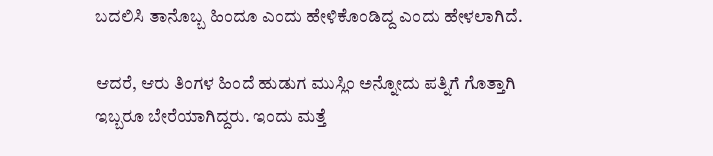ಬದಲಿಸಿ ತಾನೊಬ್ಬ ಹಿಂದೂ ಎಂದು ಹೇಳಿಕೊಂಡಿದ್ದ ಎಂದು ಹೇಳಲಾಗಿದೆ.

ಆದರೆ, ಆರು ತಿಂಗಳ ಹಿಂದೆ ಹುಡುಗ ಮುಸ್ಲಿಂ ಅನ್ನೋದು ಪತ್ನಿಗೆ ಗೊತ್ತಾಗಿ ಇಬ್ಬರೂ ಬೇರೆಯಾಗಿದ್ದರು. ಇಂದು ಮತ್ತೆ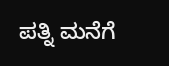ಪತ್ನಿ ಮನೆಗೆ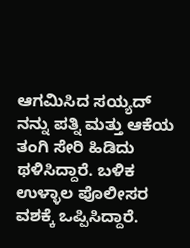ಆಗಮಿಸಿದ ಸಯ್ಯದ್ ನನ್ನು ಪತ್ನಿ ಮತ್ತು ಆಕೆಯ ತಂಗಿ ಸೇರಿ ಹಿಡಿದು ಥಳಿಸಿದ್ದಾರೆ. ಬಳಿಕ ಉಳ್ಳಾಲ ಪೊಲೀಸರ ವಶಕ್ಕೆ ಒಪ್ಪಿಸಿದ್ದಾರೆ.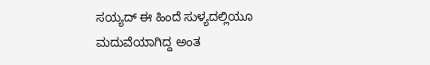ಸಯ್ಯದ್ ಈ ಹಿಂದೆ ಸುಳ್ಯದಲ್ಲಿಯೂ ಮದುವೆಯಾಗಿದ್ದ ಅಂತ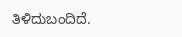ತಿಳಿದುಬಂದಿದೆ.